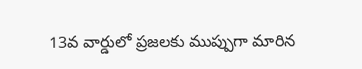13వ వార్డులో ప్రజలకు ముప్పుగా మారిన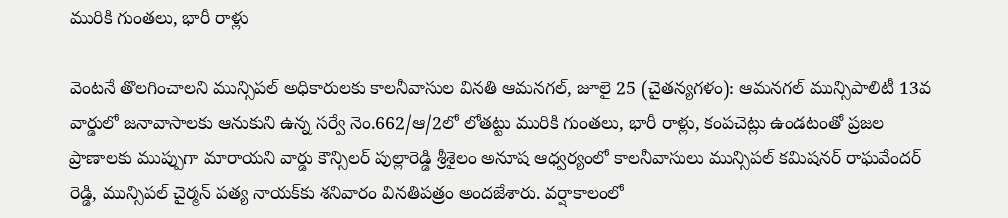మురికి గుంతలు, భారీ రాళ్లు

వెంటనే తొలగించాలని మున్సిపల్ అధికారులకు కాలనీవాసుల వినతి ఆమనగల్, జూలై 25 (చైతన్యగళం): ఆమనగల్ మున్సిపాలిటీ 13వ వార్డులో జనావాసాలకు ఆనుకుని ఉన్న సర్వే నెం.662/ఆ/2లో లోతట్టు మురికి గుంతలు, భారీ రాళ్లు, కంపచెట్లు ఉండటంతో ప్రజల ప్రాణాలకు ముప్పుగా మారాయని వార్డు కౌన్సిలర్ పుల్లారెడ్డి శ్రీశైలం అనూష ఆధ్వర్యంలో కాలనీవాసులు మున్సిపల్ కమిషనర్ రాఘవేందర్ రెడ్డి, మున్సిపల్ చైర్మన్ పత్య నాయక్‌కు శనివారం వినతిపత్రం అందజేశారు. వర్షాకాలంలో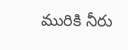మురికి నీరు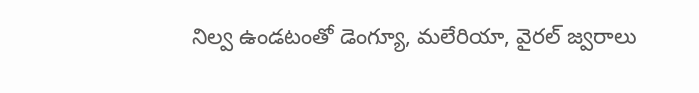నిల్వ ఉండటంతో డెంగ్యూ, మలేరియా, వైరల్ జ్వరాలు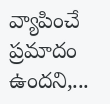వ్యాపించే ప్రమాదం ఉందని,...